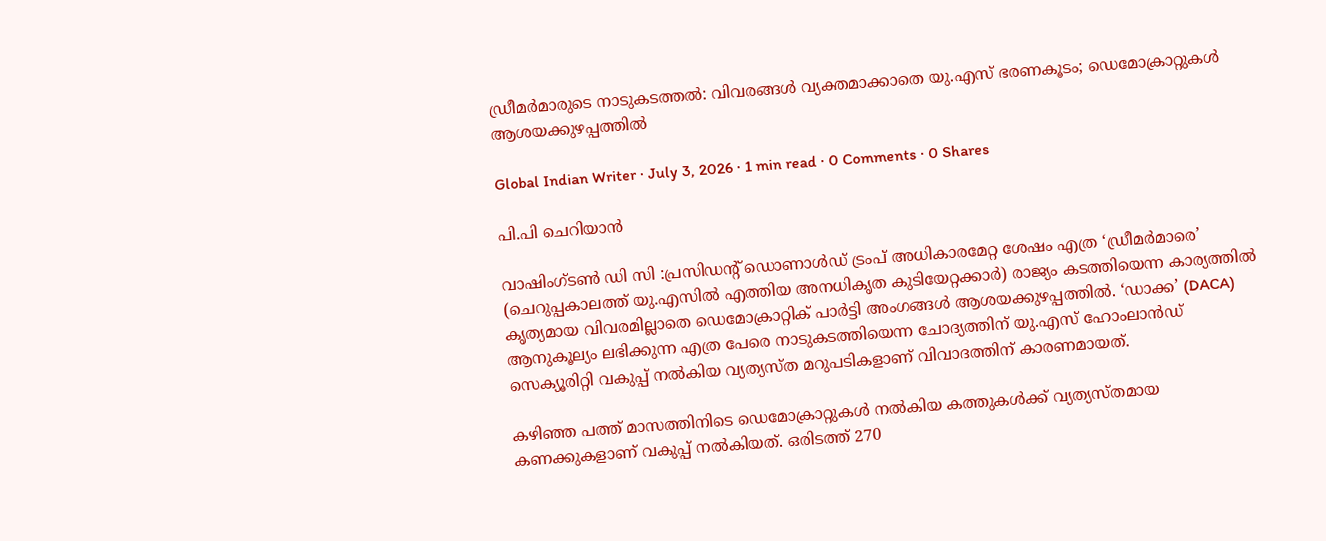ഡ്രീമർമാരുടെ നാടുകടത്തൽ: വിവരങ്ങൾ വ്യക്തമാക്കാതെ യു.എസ് ഭരണകൂടം; ഡെമോക്രാറ്റുകൾ ആശയക്കുഴപ്പത്തിൽ

Global Indian Writer · July 3, 2026 · 1 min read · 0 Comments · 0 Shares

പി.പി ചെറിയാൻ

വാഷിംഗ്‌ടൺ ഡി സി :പ്രസിഡന്റ് ഡൊണാൾഡ് ട്രംപ് അധികാരമേറ്റ ശേഷം എത്ര ‘ഡ്രീമർമാരെ’ (ചെറുപ്പകാലത്ത് യു.എസിൽ എത്തിയ അനധികൃത കുടിയേറ്റക്കാർ) രാജ്യം കടത്തിയെന്ന കാര്യത്തിൽ കൃത്യമായ വിവരമില്ലാതെ ഡെമോക്രാറ്റിക് പാർട്ടി അംഗങ്ങൾ ആശയക്കുഴപ്പത്തിൽ. ‘ഡാക്ക’ (DACA) ആനുകൂല്യം ലഭിക്കുന്ന എത്ര പേരെ നാടുകടത്തിയെന്ന ചോദ്യത്തിന് യു.എസ് ഹോംലാൻഡ് സെക്യൂരിറ്റി വകുപ്പ് നൽകിയ വ്യത്യസ്ത മറുപടികളാണ് വിവാദത്തിന് കാരണമായത്.

കഴിഞ്ഞ പത്ത് മാസത്തിനിടെ ഡെമോക്രാറ്റുകൾ നൽകിയ കത്തുകൾക്ക് വ്യത്യസ്തമായ കണക്കുകളാണ് വകുപ്പ് നൽകിയത്. ഒരിടത്ത് 270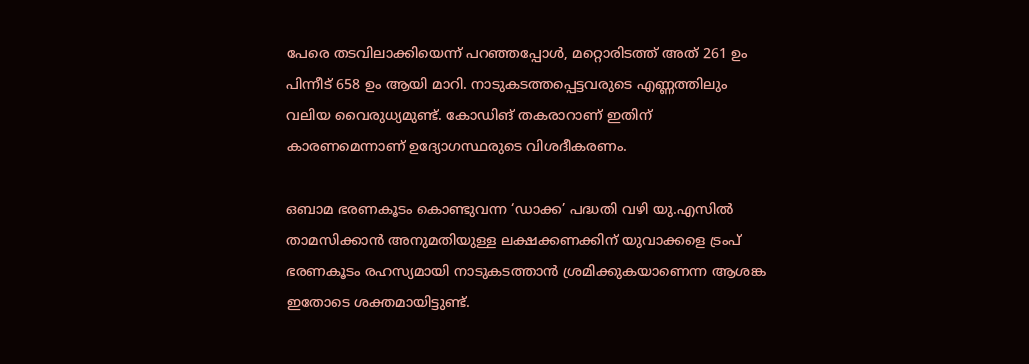പേരെ തടവിലാക്കിയെന്ന് പറഞ്ഞപ്പോൾ, മറ്റൊരിടത്ത് അത് 261 ഉം പിന്നീട് 658 ഉം ആയി മാറി. നാടുകടത്തപ്പെട്ടവരുടെ എണ്ണത്തിലും വലിയ വൈരുധ്യമുണ്ട്. കോഡിങ് തകരാറാണ് ഇതിന് കാരണമെന്നാണ് ഉദ്യോഗസ്ഥരുടെ വിശദീകരണം.

ഒബാമ ഭരണകൂടം കൊണ്ടുവന്ന ‘ഡാക്ക’ പദ്ധതി വഴി യു.എസിൽ താമസിക്കാൻ അനുമതിയുള്ള ലക്ഷക്കണക്കിന് യുവാക്കളെ ട്രംപ് ഭരണകൂടം രഹസ്യമായി നാടുകടത്താൻ ശ്രമിക്കുകയാണെന്ന ആശങ്ക ഇതോടെ ശക്തമായിട്ടുണ്ട്.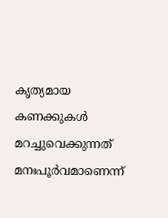കൃത്യമായ കണക്കുകൾ മറച്ചുവെക്കുന്നത് മനഃപൂർവമാണെന്ന്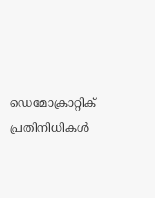ഡെമോക്രാറ്റിക് പ്രതിനിധികൾ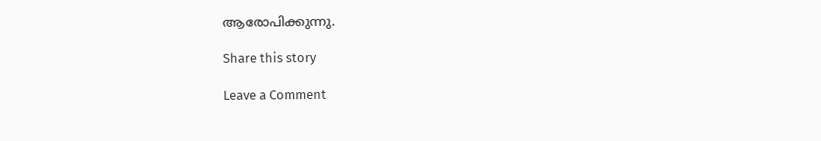ആരോപിക്കുന്നു.

Share this story

Leave a Comment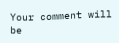Your comment will be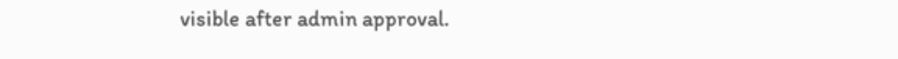visible after admin approval.